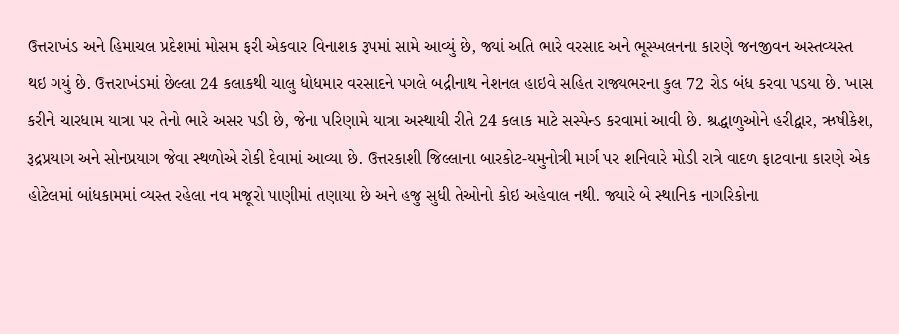ઉત્તરાખંડ અને હિમાચલ પ્રદેશમાં મોસમ ફરી એકવાર વિનાશક રૂપમાં સામે આવ્યું છે, જ્યાં અતિ ભારે વરસાદ અને ભૂસ્ખલનના કારણે જનજીવન અસ્તવ્યસ્ત થઇ ગયું છે. ઉત્તરાખંડમાં છેલ્લા 24 કલાકથી ચાલુ ધોધમાર વરસાદને પગલે બદ્રીનાથ નેશનલ હાઇવે સહિત રાજ્યભરના કુલ 72 રોડ બંધ કરવા પડયા છે. ખાસ કરીને ચારધામ યાત્રા પર તેનો ભારે અસર પડી છે, જેના પરિણામે યાત્રા અસ્થાયી રીતે 24 કલાક માટે સસ્પેન્ડ કરવામાં આવી છે. શ્રદ્ધાળુઓને હરીદ્વાર, ઋષીકેશ, રૂદ્રપ્રયાગ અને સોનપ્રયાગ જેવા સ્થળોએ રોકી દેવામાં આવ્યા છે. ઉત્તરકાશી જિલ્લાના બારકોટ-યમુનોત્રી માર્ગ પર શનિવારે મોડી રાત્રે વાદળ ફાટવાના કારણે એક હોટેલમાં બાંધકામમાં વ્યસ્ત રહેલા નવ મજૂરો પાણીમાં તણાયા છે અને હજુ સુધી તેઓનો કોઇ અહેવાલ નથી. જ્યારે બે સ્થાનિક નાગરિકોના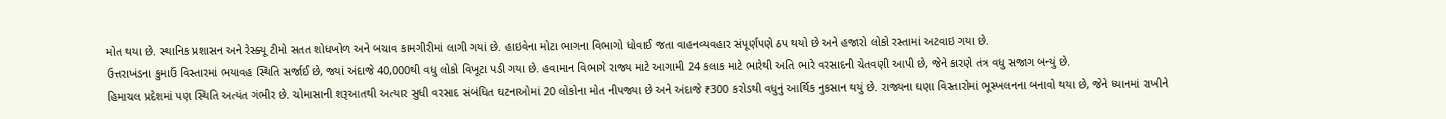મોત થયા છે. સ્થાનિક પ્રશાસન અને રેસ્ક્યૂ ટીમો સતત શોધખોળ અને બચાવ કામગીરીમાં લાગી ગયાં છે. હાઇવેના મોટા ભાગના વિભાગો ધોવાઈ જતા વાહનવ્યવહાર સંપૂર્ણપણે ઠપ થયો છે અને હજારો લોકો રસ્તામાં અટવાઇ ગયા છે.
ઉત્તરાખંડના કુમાઉં વિસ્તારમાં ભયાવહ સ્થિતિ સર્જાઈ છે, જ્યાં અંદાજે 40,000થી વધુ લોકો વિખૂટા પડી ગયા છે. હવામાન વિભાગે રાજ્ય માટે આગામી 24 કલાક માટે ભારેથી અતિ ભારે વરસાદની ચેતવણી આપી છે, જેને કારણે તંત્ર વધુ સજાગ બન્યું છે.
હિમાચલ પ્રદેશમાં પણ સ્થિતિ અત્યંત ગંભીર છે. ચોમાસાની શરૂઆતથી અત્યાર સુધી વરસાદ સંબંધિત ઘટનાઓમાં 20 લોકોના મોત નીપજ્યા છે અને અંદાજે ₹300 કરોડથી વધુનું આર્થિક નુકસાન થયું છે. રાજ્યના ઘણા વિસ્તારોમાં ભૂસ્ખલનના બનાવો થયા છે, જેને ધ્યાનમાં રાખીને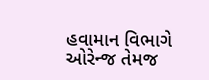હવામાન વિભાગે ઓરેન્જ તેમજ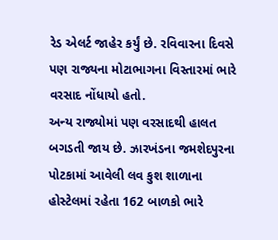રેડ એલર્ટ જાહેર કર્યું છે. રવિવારના દિવસે પણ રાજ્યના મોટાભાગના વિસ્તારમાં ભારે વરસાદ નોંધાયો હતો.
અન્ય રાજ્યોમાં પણ વરસાદથી હાલત બગડતી જાય છે. ઝારખંડના જમશેદપુરના પોટકામાં આવેલી લવ કુશ શાળાના હોસ્ટેલમાં રહેતા 162 બાળકો ભારે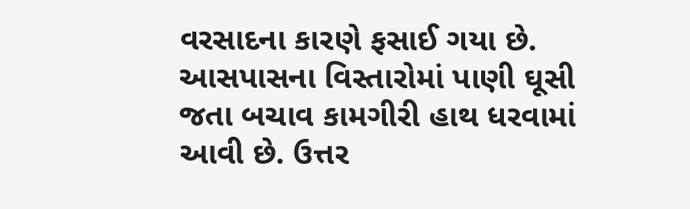વરસાદના કારણે ફસાઈ ગયા છે. આસપાસના વિસ્તારોમાં પાણી ઘૂસી જતા બચાવ કામગીરી હાથ ધરવામાં આવી છે. ઉત્તર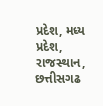પ્રદેશ, મધ્ય પ્રદેશ, રાજસ્થાન, છત્તીસગઢ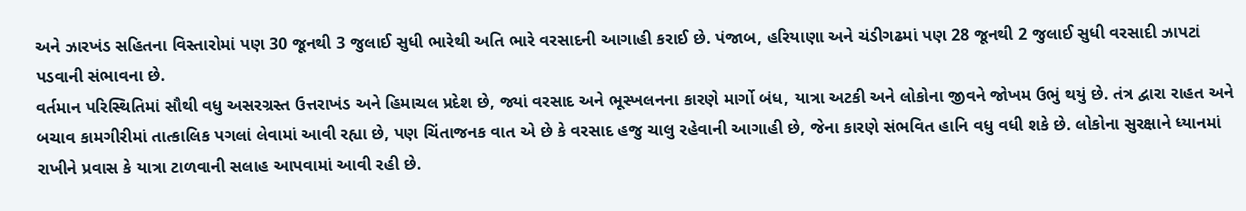અને ઝારખંડ સહિતના વિસ્તારોમાં પણ 30 જૂનથી 3 જુલાઈ સુધી ભારેથી અતિ ભારે વરસાદની આગાહી કરાઈ છે. પંજાબ, હરિયાણા અને ચંડીગઢમાં પણ 28 જૂનથી 2 જુલાઈ સુધી વરસાદી ઝાપટાં પડવાની સંભાવના છે.
વર્તમાન પરિસ્થિતિમાં સૌથી વધુ અસરગ્રસ્ત ઉત્તરાખંડ અને હિમાચલ પ્રદેશ છે, જ્યાં વરસાદ અને ભૂસ્ખલનના કારણે માર્ગો બંધ, યાત્રા અટકી અને લોકોના જીવને જોખમ ઉભું થયું છે. તંત્ર દ્વારા રાહત અને બચાવ કામગીરીમાં તાત્કાલિક પગલાં લેવામાં આવી રહ્યા છે, પણ ચિંતાજનક વાત એ છે કે વરસાદ હજુ ચાલુ રહેવાની આગાહી છે, જેના કારણે સંભવિત હાનિ વધુ વધી શકે છે. લોકોના સુરક્ષાને ધ્યાનમાં રાખીને પ્રવાસ કે યાત્રા ટાળવાની સલાહ આપવામાં આવી રહી છે.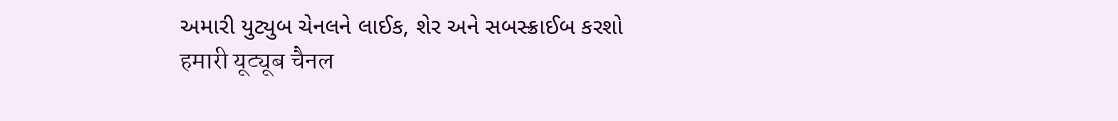અમારી યુટ્યુબ ચેનલને લાઈક, શેર અને સબસ્ક્રાઈબ કરશો
हमारी यूट्यूब चैनल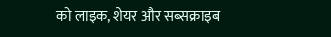को लाइक, शेयर और सब्सक्राइब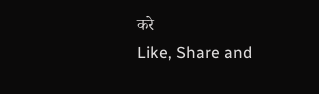करे
Like, Share and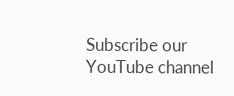Subscribe our YouTube channel